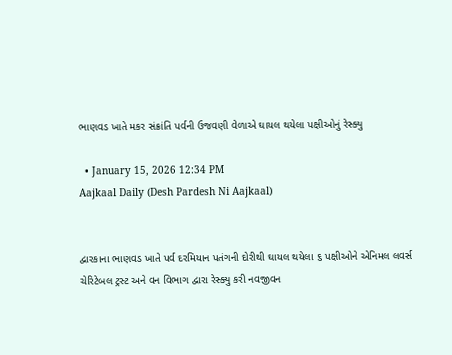ભાણવડ ખાતે મકર સંક્રાંતિ પર્વની ઉજવણી વેળાએ ઘાયલ થયેલા પક્ષીઓનું રેસ્ક્યુ

  • January 15, 2026 12:34 PM
Aajkaal Daily (Desh Pardesh Ni Aajkaal)


દ્વારકાના ભાણવડ ખાતે પર્વ દરમિયાન પતંગની દોરીથી ઘાયલ થયેલા ૬ પક્ષીઓને એનિમલ લવર્સ ચેરિટેબલ ટ્રસ્ટ અને વન વિભાગ દ્વારા રેસ્ક્યુ કરી નવજીવન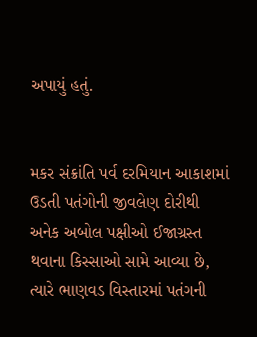અપાયું હતું.


મકર સંક્રાંતિ પર્વ દરમિયાન આકાશમાં ઉડતી પતંગોની જીવલેણ દોરીથી અનેક અબોલ પક્ષીઓ ઈજાગ્રસ્ત થવાના કિસ્સાઓ સામે આવ્યા છે, ત્યારે ભાણવડ વિસ્તારમાં પતંગની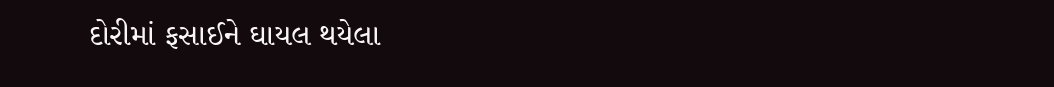દોરીમાં ફસાઈને ઘાયલ થયેલા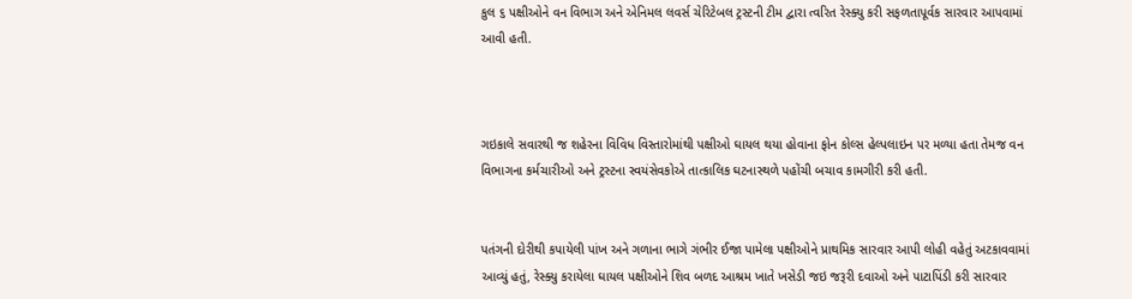કુલ ૬ પક્ષીઓને વન વિભાગ અને એનિમલ લવર્સ ચેરિટેબલ ટ્રસ્ટની ટીમ દ્વારા ત્વરિત રેસ્ક્યુ કરી સફળતાપૂર્વક સારવાર આપવામાં આવી હતી.



ગઇકાલે સવારથી જ શહેરના વિવિધ વિસ્તારોમાંથી પક્ષીઓ ઘાયલ થયા હોવાના ફોન કોલ્સ હેલ્પલાઇન પર મળ્યા હતા તેમજ વન વિભાગના કર્મચારીઓ અને ટ્રસ્ટના સ્વયંસેવકોએ તાત્કાલિક ઘટનાસ્થળે પહોંચી બચાવ કામગીરી કરી હતી.


પતંગની દોરીથી કપાયેલી પાંખ અને ગળાના ભાગે ગંભીર ઈજા પામેલા પક્ષીઓને પ્રાથમિક સારવાર આપી લોહી વહેતું અટકાવવામાં આવ્યું હતું, રેસ્ક્યુ કરાયેલા ઘાયલ પક્ષીઓને શિવ બળદ આશ્રમ ખાતે ખસેડી જઇ જરૂરી દવાઓ અને પાટાપિંડી કરી સારવાર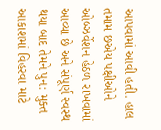આપવામાં આવી હતી. હાલ તમામ છએય પક્ષીઓને ઓબ્ઝર્વેશન હેઠળ રાખવામાં આવ્યા છે અને સંપૂર્ણ સ્વસ્થ થયા બાદ તેમને પુન: મુક્ત આકાશમાં વિહરવા માટે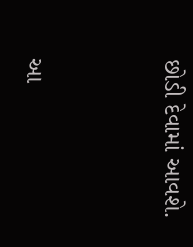છોડી દેવામાં આવશે.




આ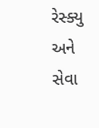રેસ્ક્યુ અને સેવા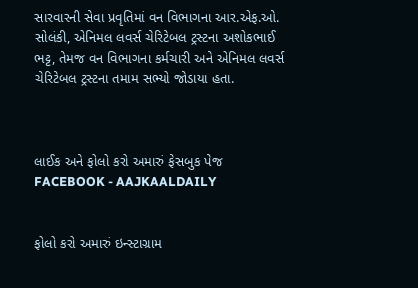સારવારની સેવા પ્રવૃતિમાં વન વિભાગના આર.એફ.ઓ. સોલંકી, એનિમલ લવર્સ ચેરિટેબલ ટ્રસ્ટના અશોકભાઈ ભટ્ટ, તેમજ વન વિભાગના કર્મચારી અને એનિમલ લવર્સ ચેરિટેબલ ટ્રસ્ટના તમામ સભ્યો જોડાયા હતા.



લાઈક અને ફોલો કરો અમારું ફેસબુક પેજ FACEBOOK - AAJKAALDAILY


ફોલો કરો અમારું ઇન્સ્ટાગ્રામ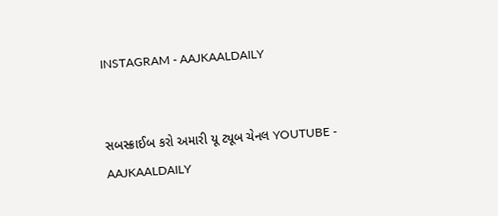INSTAGRAM - AAJKAALDAILY


સબસ્ક્રાઈબ કરો અમારી યૂ ટ્યૂબ ચેનલ YOUTUBE - AAJKAALDAILY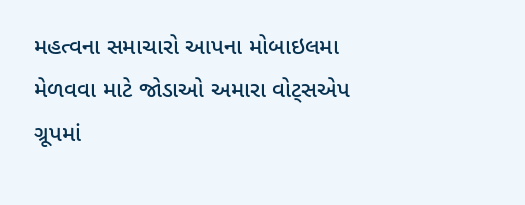મહત્વના સમાચારો આપના મોબાઇલમા મેળવવા માટે જોડાઓ અમારા વોટ્સએપ ગ્રૂપમાં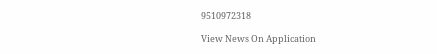9510972318

View News On Application